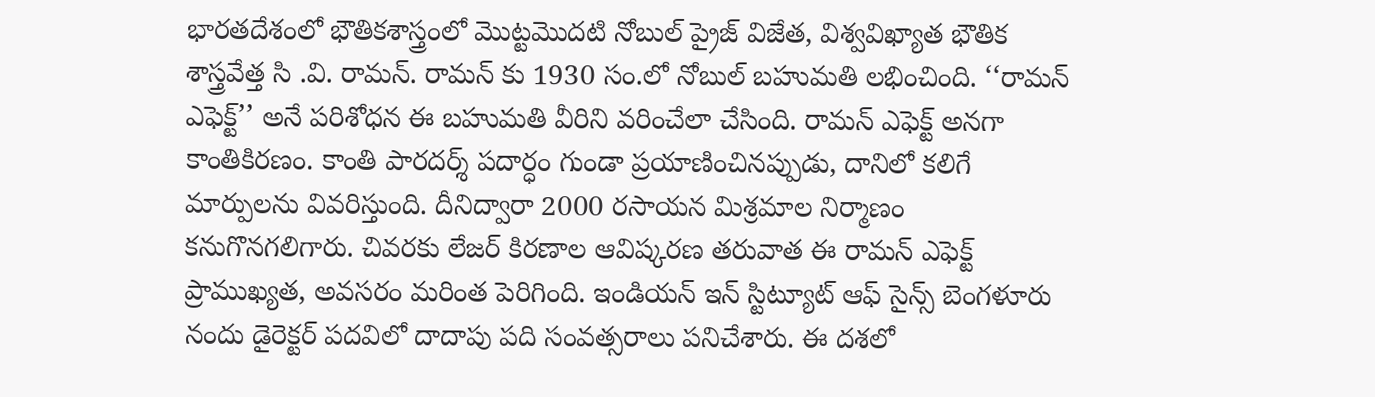భారతదేశంలో భౌతికశాస్త్రంలో మొట్టమొదటి నోబుల్ ప్రైజ్ విజేత, విశ్వవిఖ్యాత భౌతిక శాస్త్రవేత్త సి .వి. రామన్. రామన్ కు 1930 సం.లో నోబుల్ బహుమతి లభించింది. ‘‘రామన్ ఎఫెక్ట్’’ అనే పరిశోధన ఈ బహుమతి వీరిని వరించేలా చేసింది. రామన్ ఎఫెక్ట్ అనగా కాంతికిరణం. కాంతి పారదర్శ్ పదార్ధం గుండా ప్రయాణించినప్పుడు, దానిలో కలిగే మార్పులను వివరిస్తుంది. దీనిద్వారా 2000 రసాయన మిశ్రమాల నిర్మాణం కనుగొనగలిగారు. చివరకు లేజర్ కిరణాల ఆవిష్కరణ తరువాత ఈ రామన్ ఎఫెక్ట్ ప్రాముఖ్యత, అవసరం మరింత పెరిగింది. ఇండియన్ ఇన్ స్టిట్యూట్ ఆఫ్ సైన్స్ బెంగళూరు నందు డైరెక్టర్ పదవిలో దాదాపు పది సంవత్సరాలు పనిచేశారు. ఈ దశలో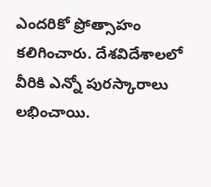ఎందరికో ప్రోత్సాహం కలిగించారు. దేశవిదేశాలలో వీరికి ఎన్నో పురస్కారాలు లభించాయి.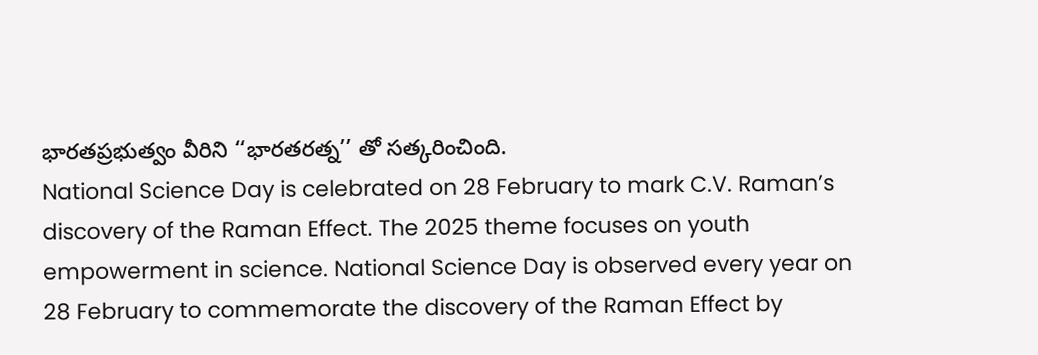భారతప్రభుత్వం వీరిని ‘‘భారతరత్న’’ తో సత్కరించింది.
National Science Day is celebrated on 28 February to mark C.V. Raman’s discovery of the Raman Effect. The 2025 theme focuses on youth empowerment in science. National Science Day is observed every year on 28 February to commemorate the discovery of the Raman Effect by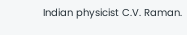Indian physicist C.V. Raman.